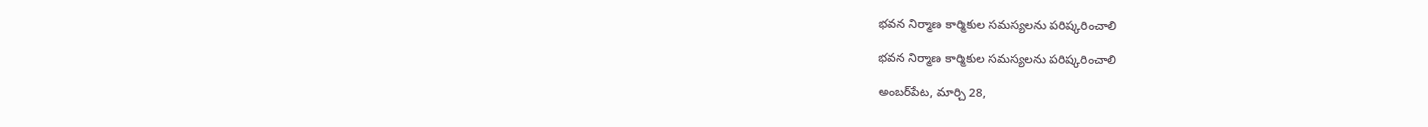భవన నిర్మాణ కార్మికుల సమస్యలను పరిష్కరించాలి

భవన నిర్మాణ కార్మికుల సమస్యలను పరిష్కరించాలి

అంబ‌ర్‌పేట‌, మార్చి 28,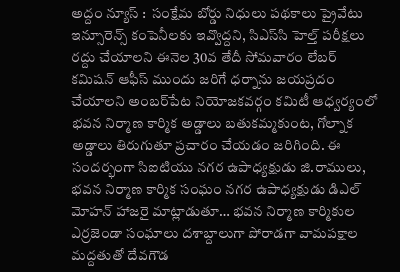అద్దం న్యూస్ :  సంక్షేమ బోర్డు నిధులు పథకాలు ప్రైవేటు ఇన్సూరెన్స్ కంపెనీలకు ఇవ్వొద్దని, సిఎస్‌సి హెల్త్ పరీక్షలు రద్దు చేయాలని ఈనెల 30వ తేదీ సోమవారం లేబర్ కమిషన్ ఆఫీస్ ముందు జరిగే ధర్నాను జయప్రదం చేయాలని అంబ‌ర్‌పేట‌ నియోజకవర్గం కమిటీ ఆధ్వర్యంలో భవన నిర్మాణ కార్మిక అడ్డాలు బతుకమ్మకుంట, గోల్నాక అడ్డాలు తిరుగుతూ ప్రచారం చేయడం జరిగింది. ఈ సందర్భంగా సిఐటియు నగర ఉపాధ్యక్షుడు జి.రాములు, భవన నిర్మాణ కార్మిక సంఘం నగర ఉపాధ్యక్షుడు డిఎల్ మోహన్ హాజరై మాట్లాడుతూ… భవన నిర్మాణ కార్మికుల ఎర్రజెండా సంఘాలు దశాబ్దాలుగా పోరాడగా వామపక్షాల మద్దతుతో దేవగౌడ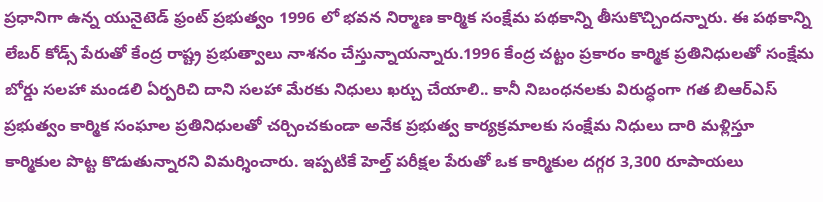ప్రధానిగా ఉన్న యునైటెడ్ ఫ్రంట్ ప్రభుత్వం 1996 లో భవన నిర్మాణ కార్మిక సంక్షేమ పథకాన్ని తీసుకొచ్చిందన్నారు. ఈ పథకాన్ని లేబర్ కోడ్స్ పేరుతో కేంద్ర రాష్ట్ర ప్రభుత్వాలు నాశనం చేస్తున్నాయన్నారు.1996 కేంద్ర చట్టం ప్రకారం కార్మిక ప్రతినిధులతో సంక్షేమ బోర్డు సలహా మండలి ఏర్పరిచి దాని సలహా మేరకు నిధులు ఖర్చు చేయాలి.. కానీ నిబంధనలకు విరుద్ధంగా గత బిఆర్ఎస్ ప్రభుత్వం కార్మిక సంఘాల ప్రతినిధులతో చర్చించకుండా అనేక ప్రభుత్వ కార్యక్రమాలకు సంక్షేమ నిధులు దారి మళ్లిస్తూ కార్మికుల పొట్ట కొడుతున్నారని విమర్శించారు. ఇప్పటికే హెల్త్ పరీక్షల పేరుతో ఒక కార్మికుల దగ్గర 3,300 రూపాయలు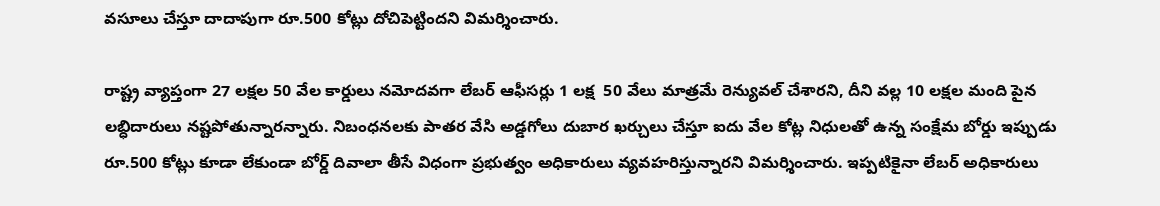వసూలు చేస్తూ దాదాపుగా రూ.500 కోట్లు దోచిపెట్టిందని విమర్శించారు.

రాష్ట్ర వ్యాప్తంగా 27 లక్షల 50 వేల కార్డులు నమోదవగా లేబర్ ఆఫీసర్లు 1 లక్ష  50 వేలు మాత్రమే రెన్యువల్ చేశారని, దీని వల్ల 10 లక్షల మంది పైన లబ్ధిదారులు నష్టపోతున్నారన్నారు. నిబంధనలకు పాత‌ర‌ వేసి అడ్డగోలు దుబార ఖర్చులు చేస్తూ ఐదు వేల కోట్ల నిధులతో ఉన్న సంక్షేమ బోర్డు ఇప్పుడు రూ.500 కోట్లు కూడా లేకుండా బోర్డ్ దివాలా తీసే విధంగా ప్రభుత్వం అధికారులు వ్యవహరిస్తున్నారని విమర్శించారు. ఇప్పటికైనా లేబర్ అధికారులు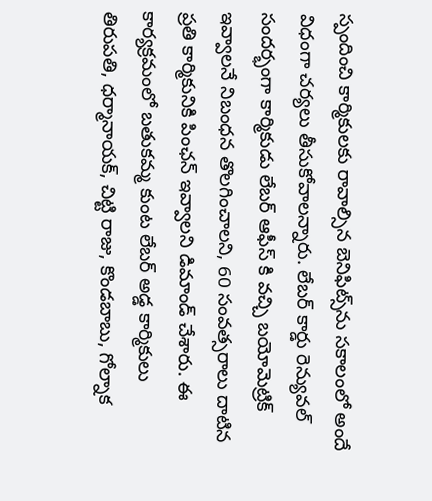స్పందించి కార్మికులకు రావాల్సిన బెనిఫిట్స్‌ను సకాలంలో అందే విధంగా చర్యలు తీసుకోవాలన్నారు. లేబర్ కార్డు రెన్యువల్ సందర్భంగా కార్మికుడు లేబర్ ఆఫీస్ కి వచ్చి బయోమెట్రిక్ ఇవ్వాలనే నిబంధన తొలగించాలని, 60 సంవత్సరాలు దాటిన ప్రతి కార్మికునికి పింఛన్ ఇవ్వాలని డిమాండ్ చేశారు. ఈ కార్యక్రమంలో బతుకమ్మ కుంట లేబర్ అడ్డ కార్మికులు తిరుపతి, ధర్మానాయక్, చిట్టి రాజు, కొండబాబు, గోల్నాక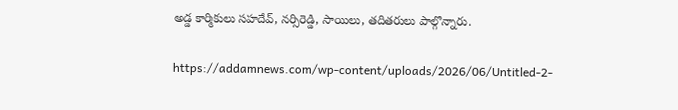అడ్డ కార్మికులు సహదేవ్, నర్సిరెడ్డి, సాయిలు, తదితరులు పాల్గొన్నారు.

https://addamnews.com/wp-content/uploads/2026/06/Untitled-2-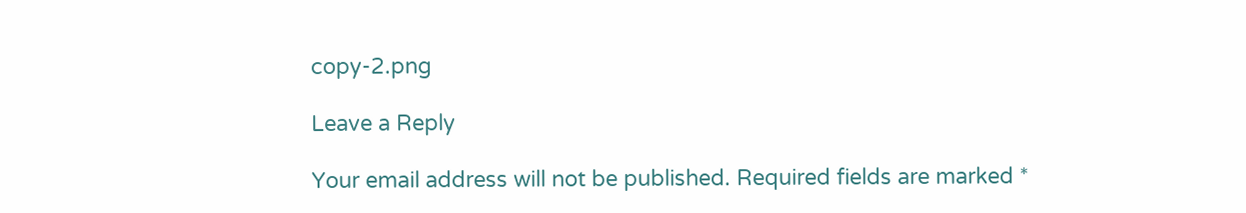copy-2.png

Leave a Reply

Your email address will not be published. Required fields are marked *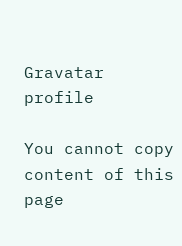Gravatar profile

You cannot copy content of this page